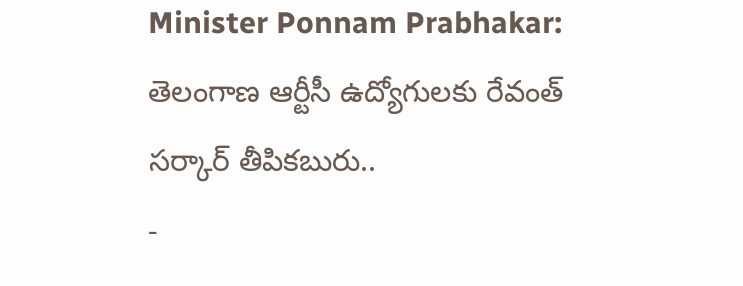Minister Ponnam Prabhakar: తెలంగాణ ఆర్టీసీ ఉద్యోగులకు రేవంత్ సర్కార్ తీపికబురు..
-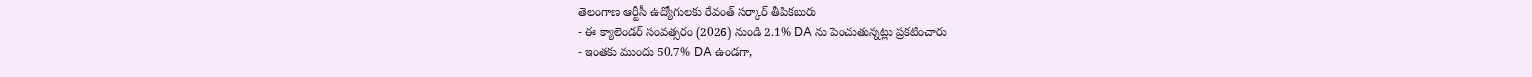తెలంగాణ ఆర్టీసీ ఉద్యోగులకు రేవంత్ సర్కార్ తీపికబురు
- ఈ క్యాలెండర్ సంవత్సరం (2026) నుండి 2.1% DA ను పెంచుతున్నట్లు ప్రకటించారు
- ఇంతకు ముందు 50.7% DA ఉండగా,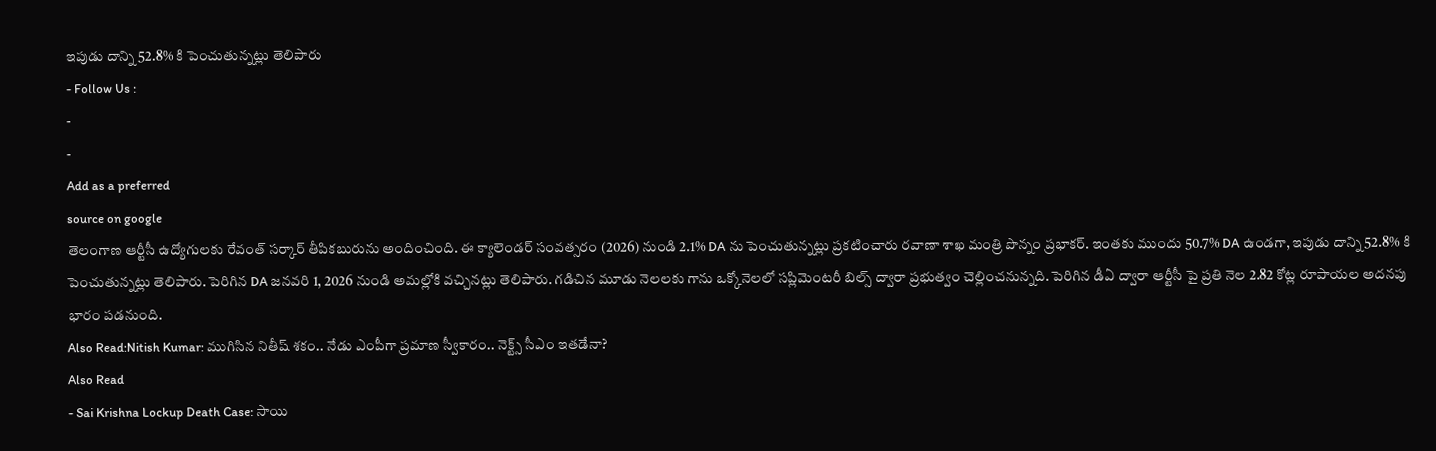ఇపుడు దాన్ని 52.8% కి పెంచుతున్నట్లు తెలిపారు
- Follow Us :
-
-
Add as a preferred
source on google
తెలంగాణ ఆర్టీసీ ఉద్యోగులకు రేవంత్ సర్కార్ తీపికబురును అందించింది. ఈ క్యాలెండర్ సంవత్సరం (2026) నుండి 2.1% DA ను పెంచుతున్నట్లు ప్రకటించారు రవాణా శాఖ మంత్రి పొన్నం ప్రభాకర్. ఇంతకు ముందు 50.7% DA ఉండగా, ఇపుడు దాన్ని 52.8% కి పెంచుతున్నట్లు తెలిపారు. పెరిగిన DA జనవరి 1, 2026 నుండి అమల్లోకి వచ్చినట్లు తెలిపారు. గడిచిన మూడు నెలలకు గాను ఒక్కోనెలలో సప్లిమెంటరీ బిల్స్ ద్వారా ప్రభుత్వం చెల్లించనున్నది. పెరిగిన డీఏ ద్వారా ఆర్టీసీ పై ప్రతి నెల 2.82 కోట్ల రూపాయల అదనపు భారం పడనుంది.
Also Read:Nitish Kumar: ముగిసిన నితీష్ శకం.. నేడు ఎంపీగా ప్రమాణ స్వీకారం.. నెక్ట్స్ సీఎం ఇతడేనా?
Also Read
- Sai Krishna Lockup Death Case: సాయి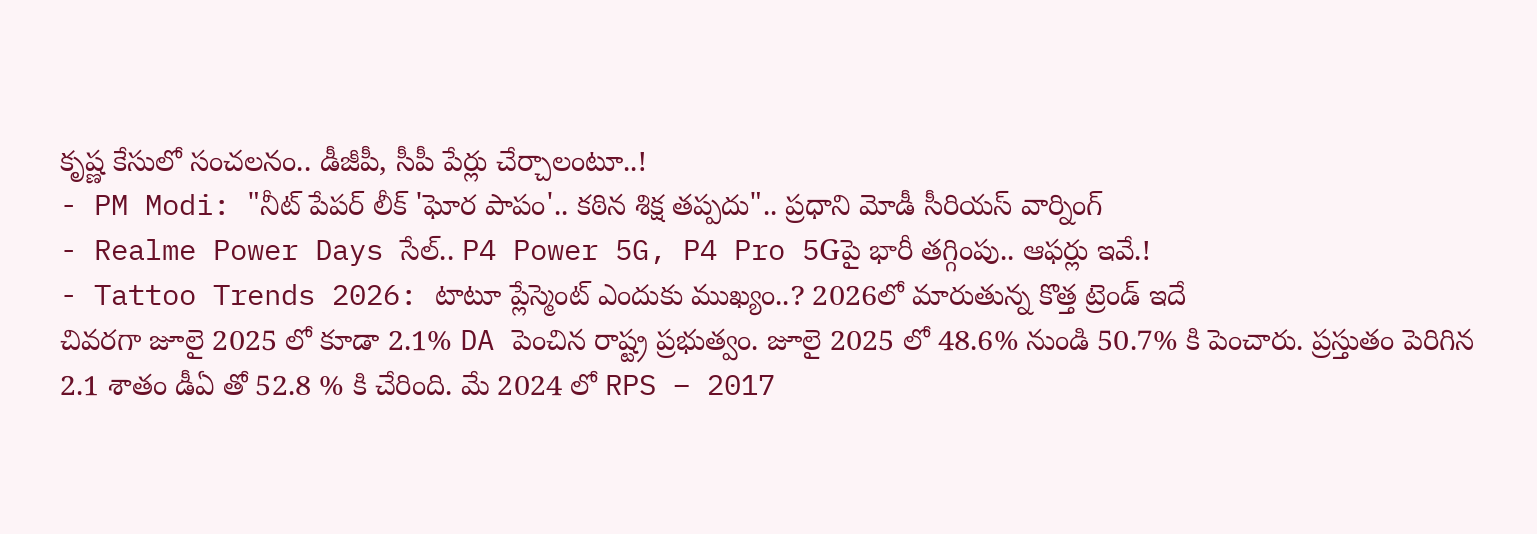కృష్ణ కేసులో సంచలనం.. డీజీపీ, సీపీ పేర్లు చేర్చాలంటూ..!
- PM Modi: "నీట్ పేపర్ లీక్ 'ఘోర పాపం'.. కఠిన శిక్ష తప్పదు".. ప్రధాని మోడీ సీరియస్ వార్నింగ్
- Realme Power Days సేల్.. P4 Power 5G, P4 Pro 5Gపై భారీ తగ్గింపు.. ఆఫర్లు ఇవే.!
- Tattoo Trends 2026: టాటూ ప్లేస్మెంట్ ఎందుకు ముఖ్యం..? 2026లో మారుతున్న కొత్త ట్రెండ్ ఇదే
చివరగా జూలై 2025 లో కూడా 2.1% DA పెంచిన రాష్ట్ర ప్రభుత్వం. జూలై 2025 లో 48.6% నుండి 50.7% కి పెంచారు. ప్రస్తుతం పెరిగిన 2.1 శాతం డీఏ తో 52.8 % కి చేరింది. మే 2024 లో RPS – 2017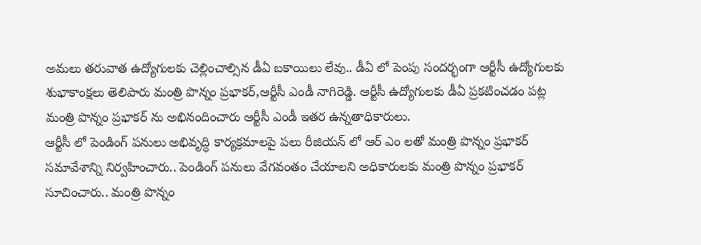అమలు తరువాత ఉద్యోగులకు చెల్లించాల్సిన డీఏ బకాయిలు లేవు.. డీఏ లో పెంపు సందర్భంగా ఆర్టీసీ ఉద్యోగులకు శుభాకాంక్షలు తెలిపారు మంత్రి పొన్నం ప్రభాకర్,ఆర్టీసీ ఎండీ నాగిరెడ్డి. ఆర్టీసీ ఉద్యోగులకు డీఏ ప్రకటించడం పట్ల మంత్రి పొన్నం ప్రభాకర్ ను అభినందించారు ఆర్టీసీ ఎండీ ఇతర ఉన్నతాధికారులు.
ఆర్టీసీ లో పెండింగ్ పనులు అభివృద్ధి కార్యక్రమాలపై పలు రీజియన్ లో ఆర్ ఎం లతో మంత్రి పొన్నం ప్రభాకర్ సమావేశాన్ని నిర్వహించారు.. పెండింగ్ పనులు వేగవంతం చేయాలని అధికారులకు మంత్రి పొన్నం ప్రభాకర్ సూచించారు.. మంత్రి పొన్నం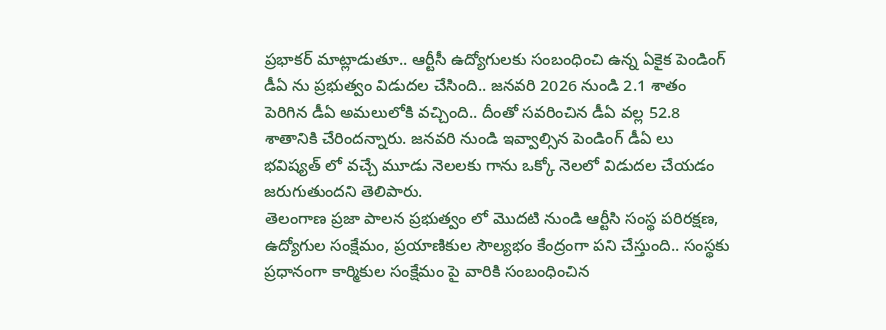ప్రభాకర్ మాట్లాడుతూ.. ఆర్టీసీ ఉద్యోగులకు సంబంధించి ఉన్న ఏకైక పెండింగ్ డీఏ ను ప్రభుత్వం విడుదల చేసింది.. జనవరి 2026 నుండి 2.1 శాతం పెరిగిన డీఏ అమలులోకి వచ్చింది.. దీంతో సవరించిన డీఏ వల్ల 52.8 శాతానికి చేరిందన్నారు. జనవరి నుండి ఇవ్వాల్సిన పెండింగ్ డీఏ లు భవిష్యత్ లో వచ్చే మూడు నెలలకు గాను ఒక్కో నెలలో విడుదల చేయడం జరుగుతుందని తెలిపారు.
తెలంగాణ ప్రజా పాలన ప్రభుత్వం లో మొదటి నుండి ఆర్టీసి సంస్థ పరిరక్షణ, ఉద్యోగుల సంక్షేమం, ప్రయాణికుల సౌల్యభం కేంద్రంగా పని చేస్తుంది.. సంస్థకు ప్రధానంగా కార్మికుల సంక్షేమం పై వారికి సంబంధించిన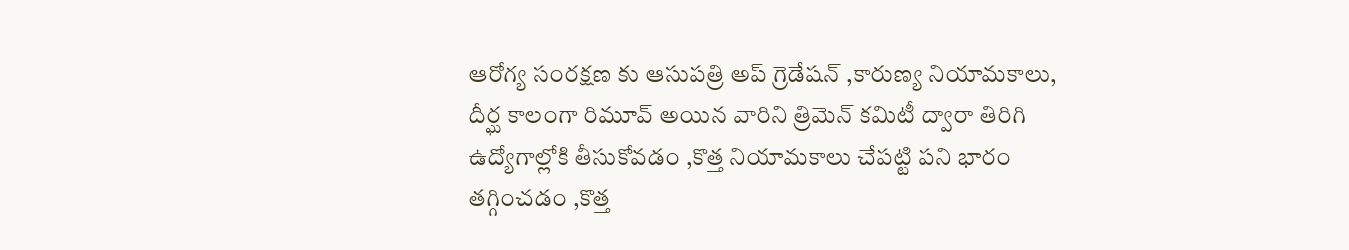ఆరోగ్య సంరక్షణ కు ఆసుపత్రి అప్ గ్రెడేషన్ ,కారుణ్య నియామకాలు, దీర్ఘ కాలంగా రిమూవ్ అయిన వారిని త్రిమెన్ కమిటీ ద్వారా తిరిగి ఉద్యోగాల్లోకి తీసుకోవడం ,కొత్త నియామకాలు చేపట్టి పని భారం తగ్గించడం ,కొత్త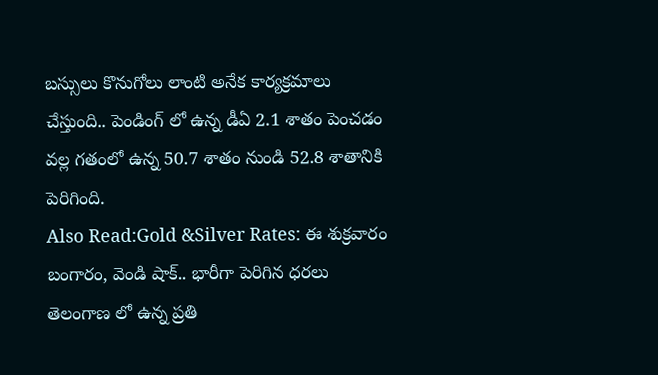బస్సులు కొనుగోలు లాంటి అనేక కార్యక్రమాలు చేస్తుంది.. పెండింగ్ లో ఉన్న డీఏ 2.1 శాతం పెంచడం వల్ల గతంలో ఉన్న 50.7 శాతం నుండి 52.8 శాతానికి పెరిగింది.
Also Read:Gold &Silver Rates: ఈ శుక్రవారం బంగారం, వెండి షాక్.. భారీగా పెరిగిన ధరలు
తెలంగాణ లో ఉన్న ప్రతి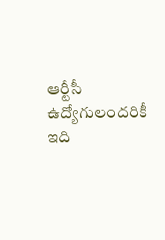ఆర్టీసీ ఉద్యోగులందరికీ ఇది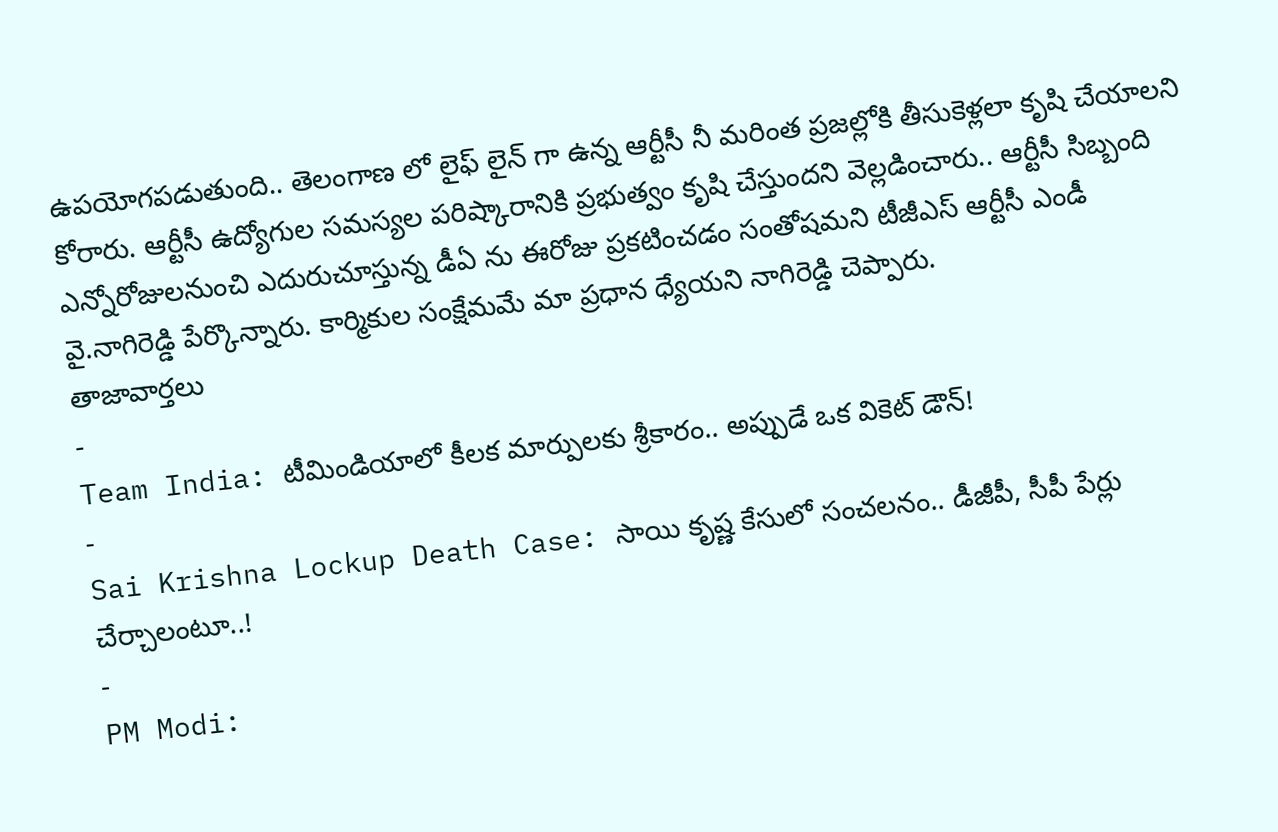ఉపయోగపడుతుంది.. తెలంగాణ లో లైఫ్ లైన్ గా ఉన్న ఆర్టీసీ నీ మరింత ప్రజల్లోకి తీసుకెళ్లలా కృషి చేయాలని కోరారు. ఆర్టీసీ ఉద్యోగుల సమస్యల పరిష్కారానికి ప్రభుత్వం కృషి చేస్తుందని వెల్లడించారు.. ఆర్టీసీ సిబ్బంది ఎన్నోరోజులనుంచి ఎదురుచూస్తున్న డీఏ ను ఈరోజు ప్రకటించడం సంతోషమని టీజీఎస్ ఆర్టీసీ ఎండీ వై.నాగిరెడ్డి పేర్కొన్నారు. కార్మికుల సంక్షేమమే మా ప్రధాన ధ్యేయని నాగిరెడ్డి చెప్పారు.
తాజావార్తలు
-
Team India: టీమిండియాలో కీలక మార్పులకు శ్రీకారం.. అప్పుడే ఒక వికెట్ డౌన్!
-
Sai Krishna Lockup Death Case: సాయి కృష్ణ కేసులో సంచలనం.. డీజీపీ, సీపీ పేర్లు చేర్చాలంటూ..!
-
PM Modi: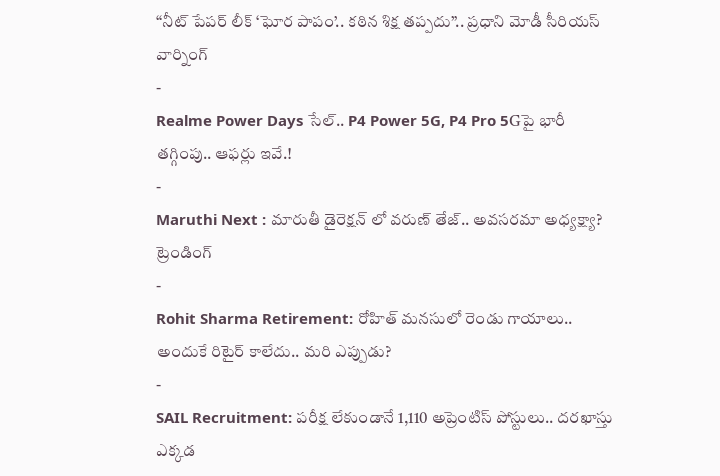“నీట్ పేపర్ లీక్ ‘ఘోర పాపం’.. కఠిన శిక్ష తప్పదు”.. ప్రధాని మోడీ సీరియస్ వార్నింగ్
-
Realme Power Days సేల్.. P4 Power 5G, P4 Pro 5Gపై భారీ తగ్గింపు.. ఆఫర్లు ఇవే.!
-
Maruthi Next : మారుతీ డైరెక్షన్ లో వరుణ్ తేజ్.. అవసరమా అధ్యక్ష్యా?
ట్రెండింగ్
-
Rohit Sharma Retirement: రోహిత్ మనసులో రెండు గాయాలు.. అందుకే రిటైర్ కాలేదు.. మరి ఎప్పుడు?
-
SAIL Recruitment: పరీక్ష లేకుండానే 1,110 అప్రెంటిస్ పోస్టులు.. దరఖాస్తు ఎక్కడ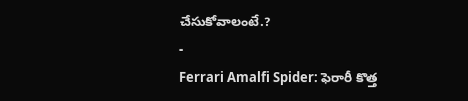చేసుకోవాలంటే.?
-
Ferrari Amalfi Spider: ఫెరారీ కొత్త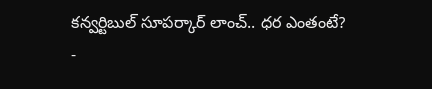కన్వర్టిబుల్ సూపర్కార్ లాంచ్.. ధర ఎంతంటే?
-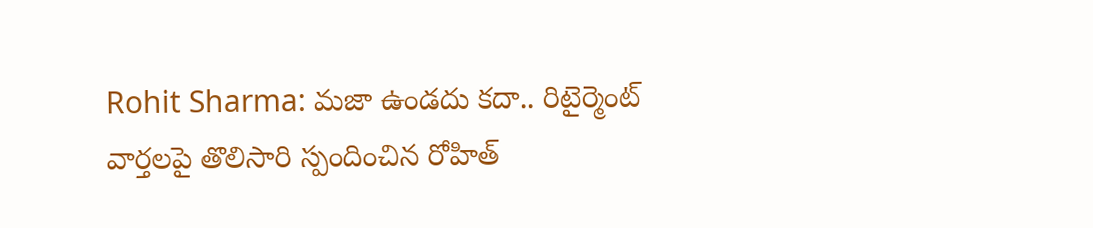Rohit Sharma: మజా ఉండదు కదా.. రిటైర్మెంట్ వార్తలపై తొలిసారి స్పందించిన రోహిత్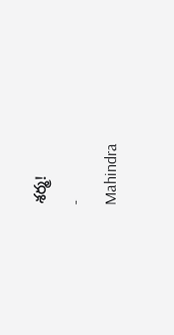శర్మ!
-
Mahindra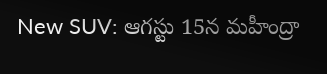New SUV: ఆగస్టు 15న మహీంద్రా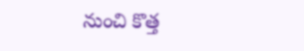నుంచి కొత్త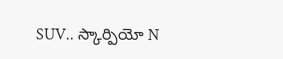SUV.. స్కార్పియో N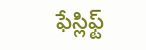ఫేస్లిఫ్ట్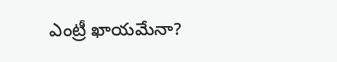ఎంట్రీ ఖాయమేనా?